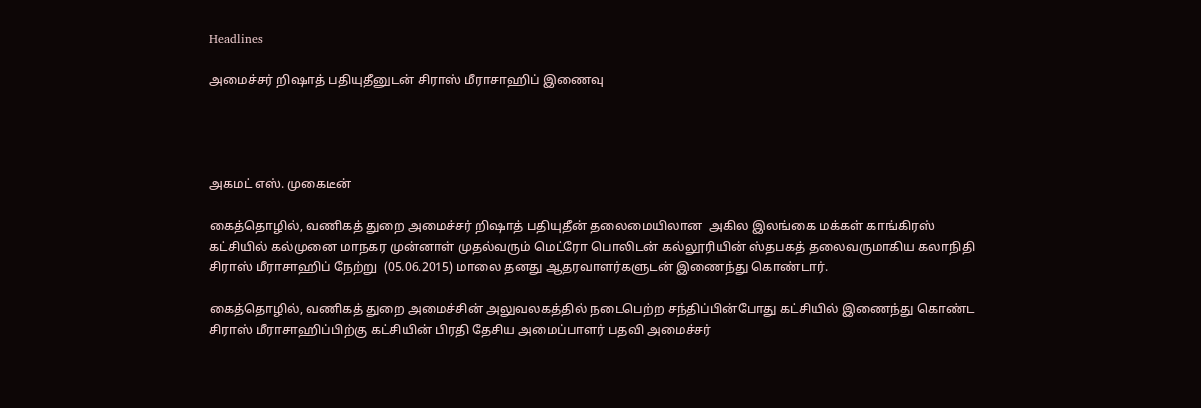Headlines

அமைச்சர் றிஷாத் பதியுதீனுடன் சிராஸ் மீராசாஹிப் இணைவு




அகமட் எஸ். முகைடீன்

கைத்தொழில், வணிகத் துறை அமைச்சர் றிஷாத் பதியுதீன் தலைமையிலான  அகில இலங்கை மக்கள் காங்கிரஸ் கட்சியில் கல்முனை மாநகர முன்னாள் முதல்வரும் மெட்ரோ பொலிடன் கல்லூரியின் ஸ்தபகத் தலைவருமாகிய கலாநிதி சிராஸ் மீராசாஹிப் நேற்று  (05.06.2015) மாலை தனது ஆதரவாளர்களுடன் இணைந்து கொண்டார்.

கைத்தொழில், வணிகத் துறை அமைச்சின் அலுவலகத்தில் நடைபெற்ற சந்திப்பின்போது கட்சியில் இணைந்து கொண்ட சிராஸ் மீராசாஹிப்பிற்கு கட்சியின் பிரதி தேசிய அமைப்பாளர் பதவி அமைச்சர்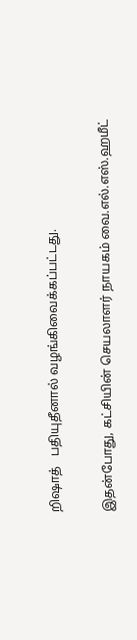றிஷாத்   பதியுதீனால் வழங்கிவைக்கப்பட்டது.

இதன்போது, கட்சியின் செயலாளர் நாயகம் வை.எல்.எஸ்.ஹமீட்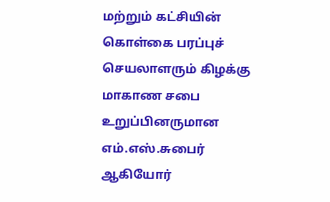மற்றும் கட்சியின் கொள்கை பரப்புச் செயலாளரும் கிழக்கு மாகாண சபை உறுப்பினருமான எம்.எஸ்.சுபைர் ஆகியோர்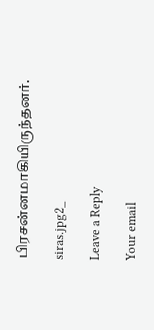பிரசன்னமாகியிருந்தனர்.

siras.jpg2_

Leave a Reply

Your email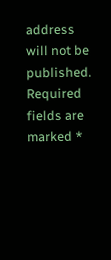address will not be published. Required fields are marked *